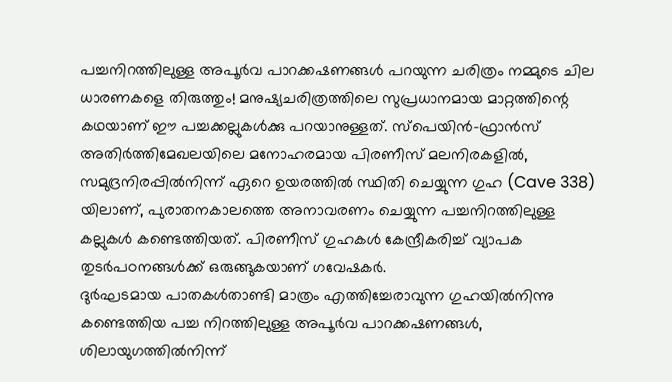പച്ചനിറത്തിലുള്ള അപൂർവ പാറക്കഷണങ്ങൾ പറയുന്ന ചരിത്രം നമ്മുടെ ചില ധാരണകളെ തിരുത്തും! മനുഷ്യചരിത്രത്തിലെ സുപ്രധാനമായ മാറ്റത്തിന്റെ കഥയാണ് ഈ പച്ചക്കല്ലുകൾക്കു പറയാനുള്ളത്. സ്പെയിൻ-ഫ്രാൻസ് അതിർത്തിമേഖലയിലെ മനോഹരമായ പിരണീസ് മലനിരകളിൽ, സമുദ്രനിരപ്പിൽനിന്ന് ഏറെ ഉയരത്തിൽ സ്ഥിതി ചെയ്യുന്ന ഗുഹ (Cave 338) യിലാണ്, പുരാതനകാലത്തെ അനാവരണം ചെയ്യുന്ന പച്ചനിറത്തിലുള്ള കല്ലുകൾ കണ്ടെത്തിയത്. പിരണീസ് ഗുഹകൾ കേന്ദ്രീകരിച്ച് വ്യാപക തുടർപഠനങ്ങൾക്ക് ഒരുങ്ങുകയാണ് ഗവേഷകർ.
ദുർഘടമായ പാതകൾതാണ്ടി മാത്രം എത്തിച്ചേരാവുന്ന ഗുഹയിൽനിന്നു കണ്ടെത്തിയ പച്ച നിറത്തിലുള്ള അപൂർവ പാറക്കഷണങ്ങൾ, ശിലായുഗത്തിൽനിന്ന്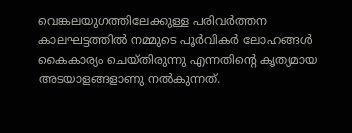വെങ്കലയുഗത്തിലേക്കുള്ള പരിവർത്തന കാലഘട്ടത്തിൽ നമ്മുടെ പൂർവികർ ലോഹങ്ങൾ കൈകാര്യം ചെയ്തിരുന്നു എന്നതിന്റെ കൃത്യമായ അടയാളങ്ങളാണു നൽകുന്നത്.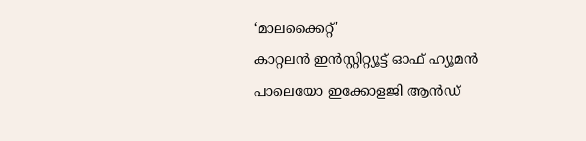‘മാലക്കൈറ്റ്'
കാറ്റലൻ ഇൻസ്റ്റിറ്റ്യൂട്ട് ഓഫ് ഹ്യൂമൻ പാലെയോ ഇക്കോളജി ആൻഡ്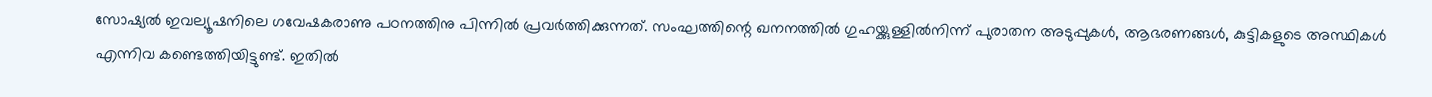സോഷ്യൽ ഇവല്യൂഷനിലെ ഗവേഷകരാണു പഠനത്തിനു പിന്നിൽ പ്രവർത്തിക്കുന്നത്. സംഘത്തിന്റെ ഖനനത്തിൽ ഗുഹയ്ക്കുള്ളിൽനിന്ന് പുരാതന അടുപ്പുകൾ, ആഭരണങ്ങൾ, കുട്ടികളുടെ അസ്ഥികൾ എന്നിവ കണ്ടെത്തിയിട്ടുണ്ട്. ഇതിൽ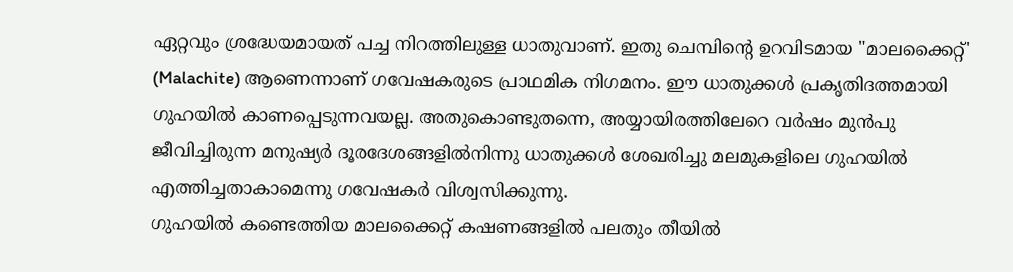ഏറ്റവും ശ്രദ്ധേയമായത് പച്ച നിറത്തിലുള്ള ധാതുവാണ്. ഇതു ചെമ്പിന്റെ ഉറവിടമായ "മാലക്കൈറ്റ്' (Malachite) ആണെന്നാണ് ഗവേഷകരുടെ പ്രാഥമിക നിഗമനം. ഈ ധാതുക്കൾ പ്രകൃതിദത്തമായി ഗുഹയിൽ കാണപ്പെടുന്നവയല്ല. അതുകൊണ്ടുതന്നെ, അയ്യായിരത്തിലേറെ വർഷം മുൻപു ജീവിച്ചിരുന്ന മനുഷ്യർ ദൂരദേശങ്ങളിൽനിന്നു ധാതുക്കൾ ശേഖരിച്ചു മലമുകളിലെ ഗുഹയിൽ എത്തിച്ചതാകാമെന്നു ഗവേഷകർ വിശ്വസിക്കുന്നു.
ഗുഹയിൽ കണ്ടെത്തിയ മാലക്കൈറ്റ് കഷണങ്ങളിൽ പലതും തീയിൽ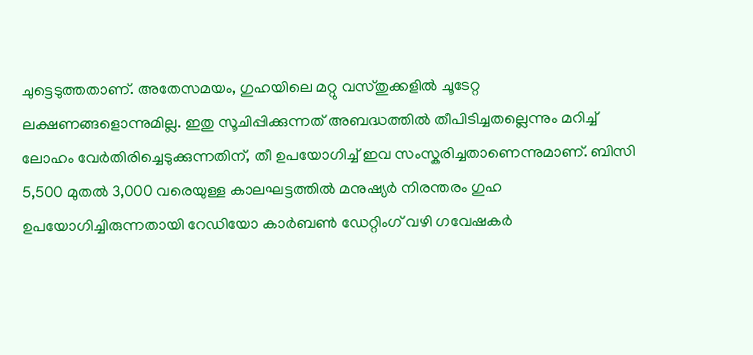ചുട്ടെടുത്തതാണ്. അതേസമയം, ഗുഹയിലെ മറ്റു വസ്തുക്കളിൽ ചൂടേറ്റ ലക്ഷണങ്ങളൊന്നുമില്ല. ഇതു സൂചിപ്പിക്കുന്നത് അബദ്ധത്തിൽ തീപിടിച്ചതല്ലെന്നും മറിച്ച് ലോഹം വേർതിരിച്ചെടുക്കുന്നതിന്, തീ ഉപയോഗിച്ച് ഇവ സംസ്കരിച്ചതാണെന്നുമാണ്. ബിസി 5,500 മുതൽ 3,000 വരെയുള്ള കാലഘട്ടത്തിൽ മനുഷ്യർ നിരന്തരം ഗുഹ ഉപയോഗിച്ചിരുന്നതായി റേഡിയോ കാർബൺ ഡേറ്റിംഗ് വഴി ഗവേഷകർ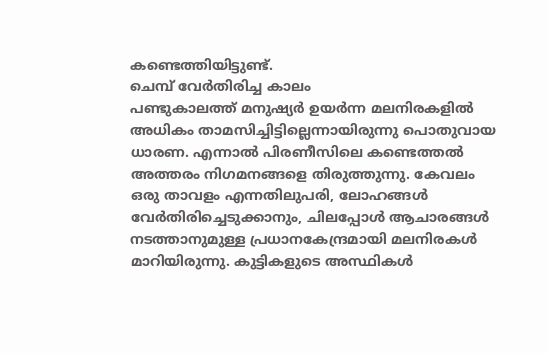കണ്ടെത്തിയിട്ടുണ്ട്.
ചെമ്പ് വേർതിരിച്ച കാലം
പണ്ടുകാലത്ത് മനുഷ്യർ ഉയർന്ന മലനിരകളിൽ അധികം താമസിച്ചിട്ടില്ലെന്നായിരുന്നു പൊതുവായ ധാരണ. എന്നാൽ പിരണീസിലെ കണ്ടെത്തൽ അത്തരം നിഗമനങ്ങളെ തിരുത്തുന്നു. കേവലം ഒരു താവളം എന്നതിലുപരി, ലോഹങ്ങൾ വേർതിരിച്ചെടുക്കാനും, ചിലപ്പോൾ ആചാരങ്ങൾ നടത്താനുമുള്ള പ്രധാനകേന്ദ്രമായി മലനിരകൾ മാറിയിരുന്നു. കുട്ടികളുടെ അസ്ഥികൾ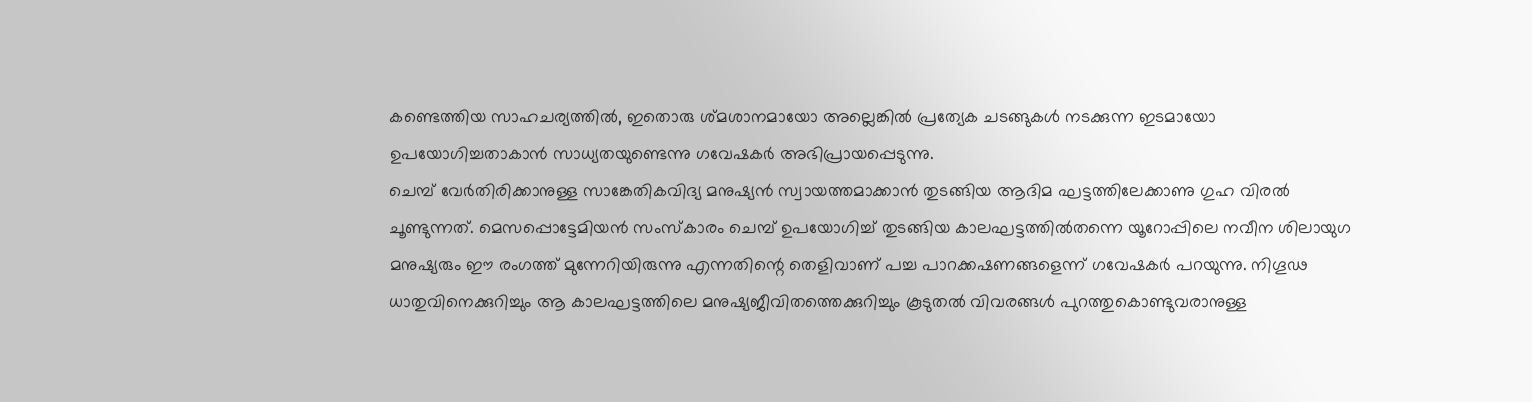കണ്ടെത്തിയ സാഹചര്യത്തിൽ, ഇതൊരു ശ്മശാനമായോ അല്ലെങ്കിൽ പ്രത്യേക ചടങ്ങുകൾ നടക്കുന്ന ഇടമായോ ഉപയോഗിച്ചതാകാൻ സാധ്യതയുണ്ടെന്നു ഗവേഷകർ അഭിപ്രായപ്പെടുന്നു.
ചെമ്പ് വേർതിരിക്കാനുള്ള സാങ്കേതികവിദ്യ മനുഷ്യൻ സ്വായത്തമാക്കാൻ തുടങ്ങിയ ആദിമ ഘട്ടത്തിലേക്കാണു ഗുഹ വിരൽ ചൂണ്ടുന്നത്. മെസപ്പൊട്ടേമിയൻ സംസ്കാരം ചെമ്പ് ഉപയോഗിച്ച് തുടങ്ങിയ കാലഘട്ടത്തിൽതന്നെ യൂറോപ്പിലെ നവീന ശിലായുഗ മനുഷ്യരും ഈ രംഗത്ത് മുന്നേറിയിരുന്നു എന്നതിന്റെ തെളിവാണ് പച്ച പാറക്കഷണങ്ങളെന്ന് ഗവേഷകർ പറയുന്നു. നിഗൂഢ ധാതുവിനെക്കുറിച്ചും ആ കാലഘട്ടത്തിലെ മനുഷ്യജീവിതത്തെക്കുറിച്ചും കൂടുതൽ വിവരങ്ങൾ പുറത്തുകൊണ്ടുവരാനുള്ള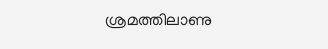ശ്രമത്തിലാണു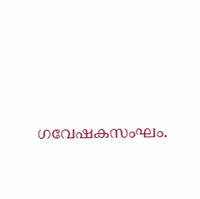ഗവേഷകസംഘം.